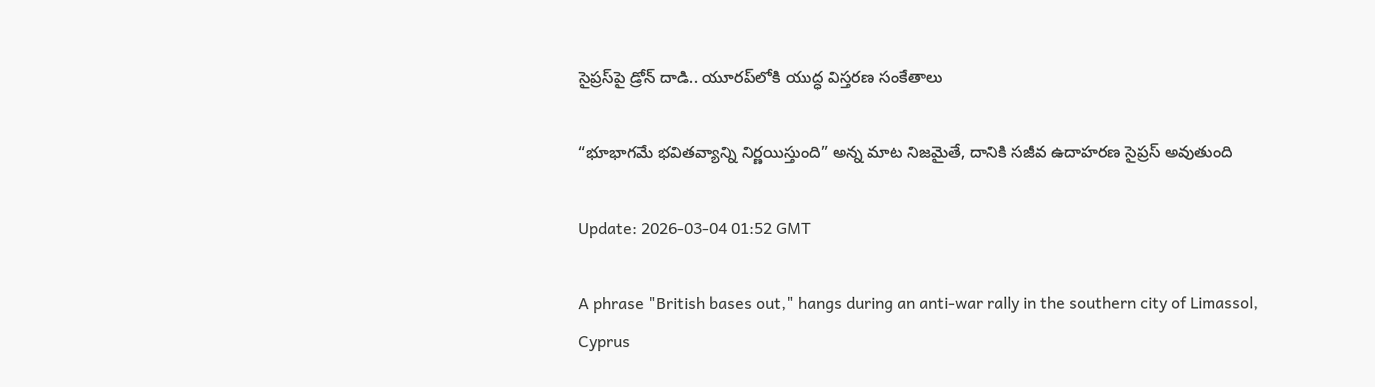సైప్రస్‌పై డ్రోన్ దాడి.. యూరప్‌లోకి యుద్ధ విస్తరణ సంకేతాలు

“భూభాగమే భవితవ్యాన్ని నిర్ణయిస్తుంది” అన్న మాట నిజమైతే, దానికి సజీవ ఉదాహరణ సైప్రస్ అవుతుంది

Update: 2026-03-04 01:52 GMT

A phrase "British bases out," hangs during an anti-war rally in the southern city of Limassol, Cyprus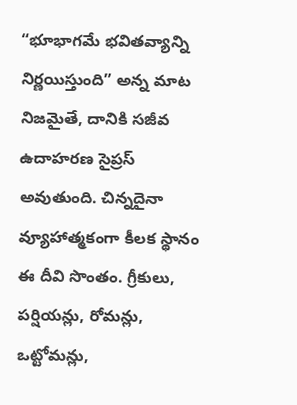“భూభాగమే భవితవ్యాన్ని నిర్ణయిస్తుంది” అన్న మాట నిజమైతే, దానికి సజీవ ఉదాహరణ సైప్రస్ అవుతుంది. చిన్నదైనా వ్యూహాత్మకంగా కీలక స్థానం ఈ దీవి సొంతం. గ్రీకులు, పర్షియన్లు, రోమన్లు, ఒట్టోమన్లు,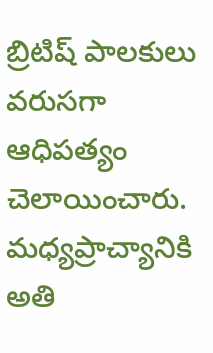బ్రిటిష్ పాలకులు వరుసగా ఆధిపత్యం చెలాయించారు. మధ్యప్రాచ్యానికి అతి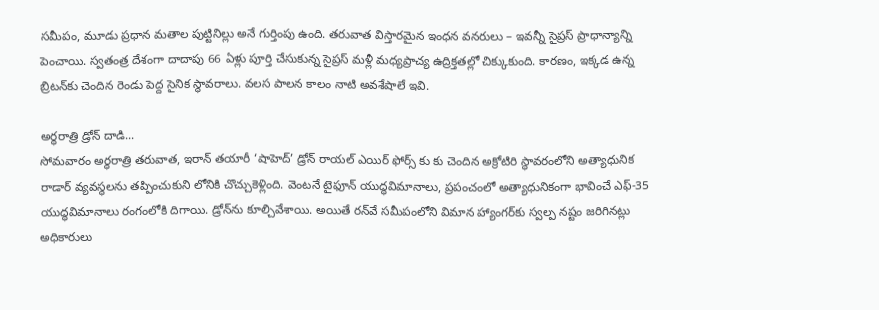సమీపం, మూడు ప్రధాన మతాల పుట్టినిల్లు అనే గుర్తింపు ఉంది. తరువాత విస్తారమైన ఇంధన వనరులు – ఇవన్నీ సైప్రస్ ప్రాధాన్యాన్ని పెంచాయి. స్వతంత్ర దేశంగా దాదాపు 66 ఏళ్లు పూర్తి చేసుకున్న సైప్రస్ మళ్లీ మధ్యప్రాచ్య ఉద్రిక్తతల్లో చిక్కుకుంది. కారణం, ఇక్కడ ఉన్న బ్రిటన్‌కు చెందిన రెండు పెద్ద సైనిక స్థావరాలు. వలస పాలన కాలం నాటి అవశేషాలే ఇవి.

అర్ధరాత్రి డ్రోన్ దాడి...
సోమవారం అర్ధరాత్రి తరువాత, ఇరాన్ తయారీ ‘షాహెద్’ డ్రోన్ రాయల్ ఎయిర్ ఫోర్స్ కు కు చెందిన అక్రోటిరి స్థావరంలోని అత్యాధునిక రాడార్ వ్యవస్థలను తప్పించుకుని లోనికి చొచ్చుకెళ్లింది. వెంటనే టైఫూన్ యుద్ధవిమానాలు, ప్రపంచంలో అత్యాధునికంగా భావించే ఎఫ్-35 యుద్ధవిమానాలు రంగంలోకి దిగాయి. డ్రోన్‌ను కూల్చివేశాయి. అయితే రన్‌వే సమీపంలోని విమాన హ్యాంగర్‌కు స్వల్ప నష్టం జరిగినట్లు అధికారులు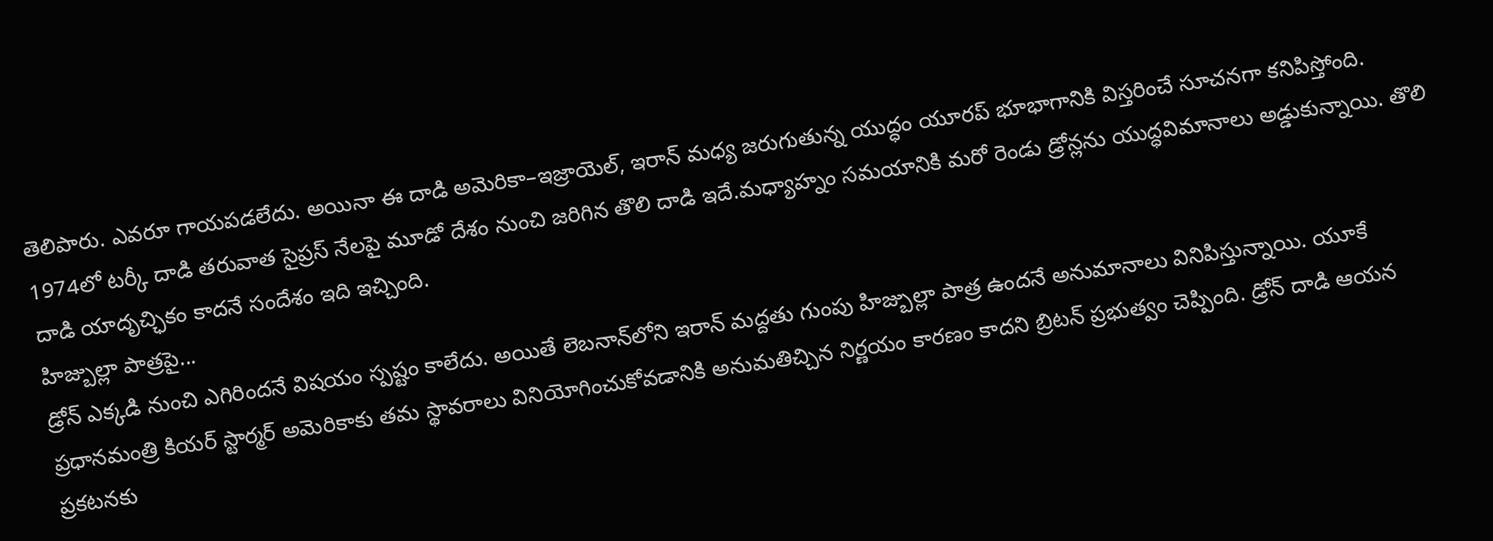తెలిపారు. ఎవరూ గాయపడలేదు. అయినా ఈ దాడి అమెరికా–ఇజ్రాయెల్, ఇరాన్ మధ్య జరుగుతున్న యుద్ధం యూరప్ భూభాగానికి విస్తరించే సూచనగా కనిపిస్తోంది. 1974లో టర్కీ దాడి తరువాత సైప్రస్ నేలపై మూడో దేశం నుంచి జరిగిన తొలి దాడి ఇదే.మధ్యాహ్నం సమయానికి మరో రెండు డ్రోన్లను యుద్ధవిమానాలు అడ్డుకున్నాయి. తొలి దాడి యాదృచ్ఛికం కాదనే సందేశం ఇది ఇచ్చింది.
హిజ్బుల్లా పాత్రపై...
డ్రోన్ ఎక్కడి నుంచి ఎగిరిందనే విషయం స్పష్టం కాలేదు. అయితే లెబనాన్‌లోని ఇరాన్ మద్దతు గుంపు హిజ్బుల్లా పాత్ర ఉందనే అనుమానాలు వినిపిస్తున్నాయి. యూకే ప్రధానమంత్రి కియర్ స్టార్మర్ అమెరికాకు తమ స్థావరాలు వినియోగించుకోవడానికి అనుమతిచ్చిన నిర్ణయం కారణం కాదని బ్రిటన్ ప్రభుత్వం చెప్పింది. డ్రోన్ దాడి ఆయన ప్రకటనకు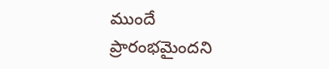ముందే ప్రారంభమైందని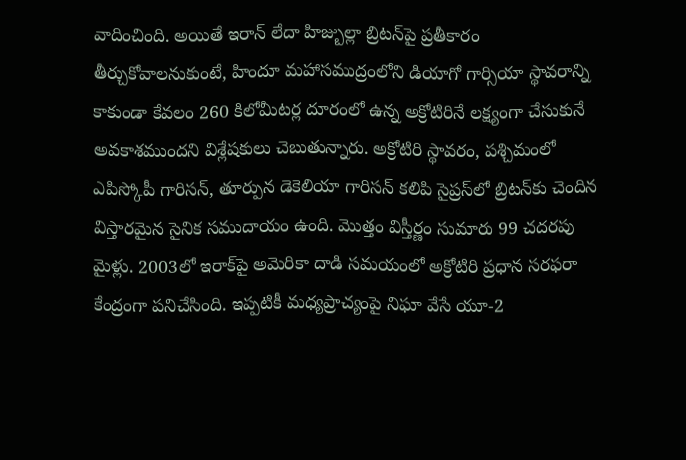వాదించింది. అయితే ఇరాన్ లేదా హిజ్బుల్లా బ్రిటన్‌పై ప్రతీకారం తీర్చుకోవాలనుకుంటే, హిందూ మహాసముద్రంలోని డియాగో గార్సియా స్థావరాన్ని కాకుండా కేవలం 260 కిలోమీటర్ల దూరంలో ఉన్న అక్రోటిరినే లక్ష్యంగా చేసుకునే అవకాశముందని విశ్లేషకులు చెబుతున్నారు. అక్రోటిరి స్థావరం, పశ్చిమంలో ఎపిస్కోపీ గారిసన్, తూర్పున డెకెలియా గారిసన్ కలిపి సైప్రస్‌లో బ్రిటన్‌కు చెందిన విస్తారమైన సైనిక సముదాయం ఉంది. మొత్తం విస్తీర్ణం సుమారు 99 చదరపు మైళ్లు. 2003లో ఇరాక్‌పై అమెరికా దాడి సమయంలో అక్రోటిరి ప్రధాన సరఫరా కేంద్రంగా పనిచేసింది. ఇప్పటికీ మధ్యప్రాచ్యంపై నిఘా వేసే యూ-2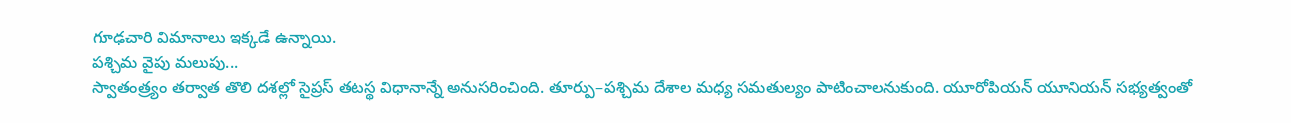గూఢచారి విమానాలు ఇక్కడే ఉన్నాయి.
పశ్చిమ వైపు మలుపు...
స్వాతంత్ర్యం తర్వాత తొలి దశల్లో సైప్రస్ తటస్థ విధానాన్నే అనుసరించింది. తూర్పు–పశ్చిమ దేశాల మధ్య సమతుల్యం పాటించాలనుకుంది. యూరోపియన్ యూనియన్ సభ్యత్వంతో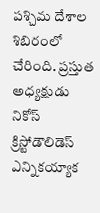పశ్చిమ దేశాల శిబిరంలో చేరింది. ప్రస్తుత అధ్యక్షుడు నికోస్ క్రిస్టోడౌలిడెస్ ఎన్నికయ్యాక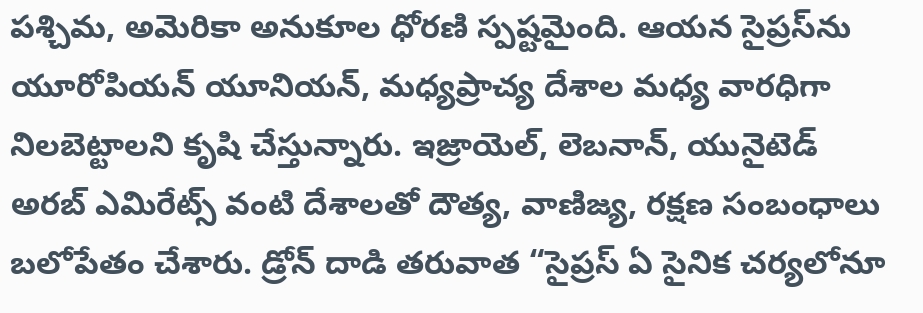పశ్చిమ, అమెరికా అనుకూల ధోరణి స్పష్టమైంది. ఆయన సైప్రస్‌ను యూరోపియన్ యూనియన్, మధ్యప్రాచ్య దేశాల మధ్య వారధిగా నిలబెట్టాలని కృషి చేస్తున్నారు. ఇజ్రాయెల్, లెబనాన్, యునైటెడ్ అరబ్ ఎమిరేట్స్ వంటి దేశాలతో దౌత్య, వాణిజ్య, రక్షణ సంబంధాలు బలోపేతం చేశారు. డ్రోన్ దాడి తరువాత “సైప్రస్ ఏ సైనిక చర్యలోనూ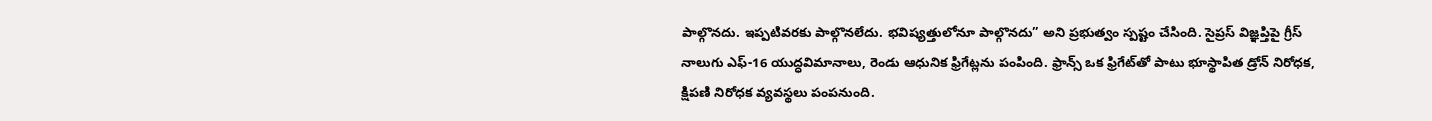పాల్గొనదు. ఇప్పటివరకు పాల్గొనలేదు. భవిష్యత్తులోనూ పాల్గొనదు” అని ప్రభుత్వం స్పష్టం చేసింది. సైప్రస్ విజ్ఞప్తిపై గ్రీస్ నాలుగు ఎఫ్-16 యుద్ధవిమానాలు, రెండు ఆధునిక ఫ్రిగేట్లను పంపింది. ఫ్రాన్స్ ఒక ఫ్రిగేట్‌తో పాటు భూస్థాపిత డ్రోన్ నిరోధక, క్షిపణి నిరోధక వ్యవస్థలు పంపనుంది.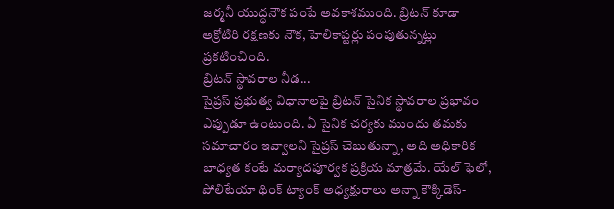జర్మనీ యుద్ధనౌక పంపే అవకాశముంది. బ్రిటన్ కూడా అక్రోటిరి రక్షణకు నౌక, హెలికాప్టర్లు పంపుతున్నట్లు ప్రకటించింది.
బ్రిటన్ స్థావరాల నీడ...
సైప్రస్ ప్రభుత్వ విధానాలపై బ్రిటన్ సైనిక స్థావరాల ప్రభావం ఎప్పుడూ ఉంటుంది. ఏ సైనిక చర్యకు ముందు తమకు సమాచారం ఇవ్వాలని సైప్రస్ చెబుతున్నా, అది అధికారిక బాధ్యత కంటే మర్యాదపూర్వక ప్రక్రియ మాత్రమే. యేల్ ఫెలో, పోలిటేయా థింక్ ట్యాంక్ అధ్యక్షురాలు అన్నా కౌక్కిడెస్-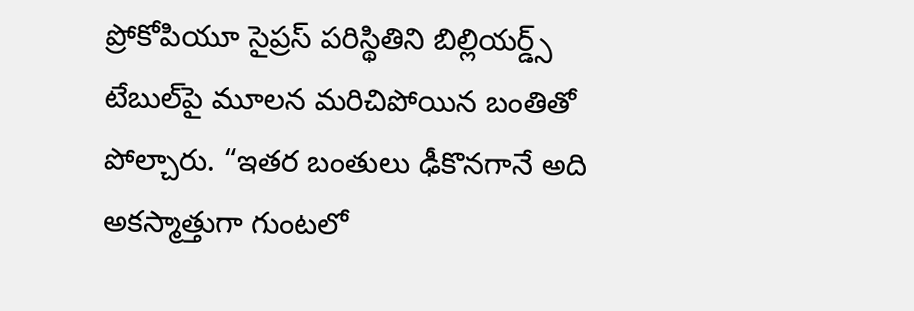ప్రోకోపియూ సైప్రస్ పరిస్థితిని బిల్లియర్డ్స్ టేబుల్‌పై మూలన మరిచిపోయిన బంతితో పోల్చారు. “ఇతర బంతులు ఢీకొనగానే అది అకస్మాత్తుగా గుంటలో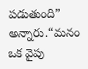పడుతుంది” అన్నారు.“మనం ఒక వైపు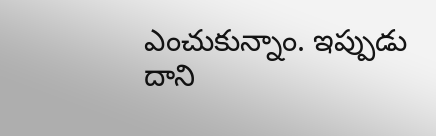ఎంచుకున్నాం. ఇప్పుడు దాని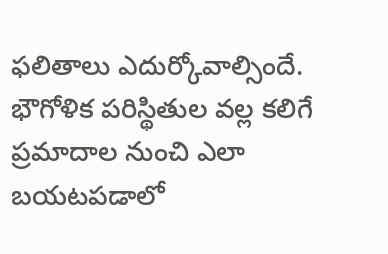ఫలితాలు ఎదుర్కోవాల్సిందే. భౌగోళిక పరిస్థితుల వల్ల కలిగే ప్రమాదాల నుంచి ఎలా బయటపడాలో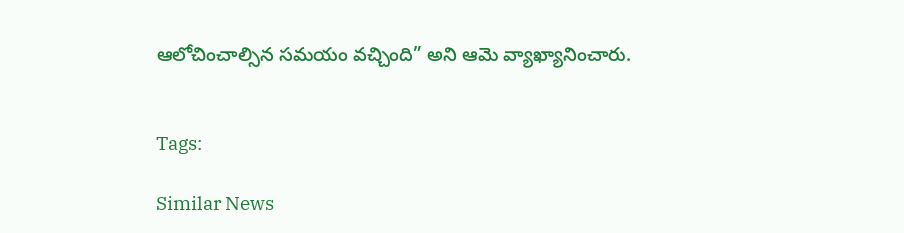ఆలోచించాల్సిన సమయం వచ్చింది” అని ఆమె వ్యాఖ్యానించారు.


Tags:

Similar News